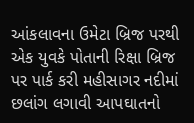આંકલાવના ઉમેટા બ્રિજ પરથી એક યુવકે પોતાની રિક્ષા બ્રિજ પર પાર્ક કરી મહીસાગર નદીમાં છલાંગ લગાવી આપઘાતનો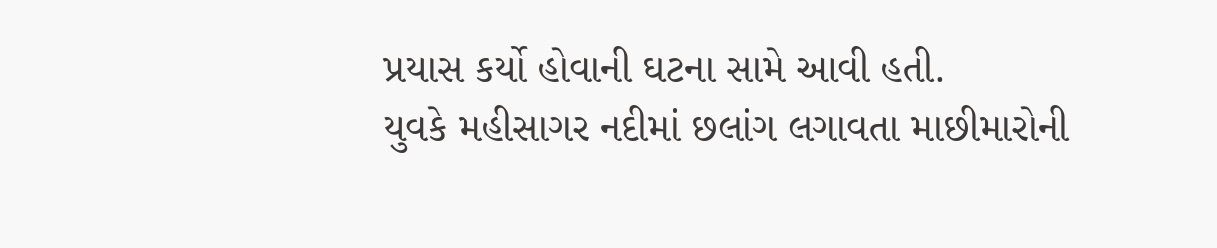પ્રયાસ કર્યો હોવાની ઘટના સામે આવી હતી.
યુવકે મહીસાગર નદીમાં છલાંગ લગાવતા માછીમારોની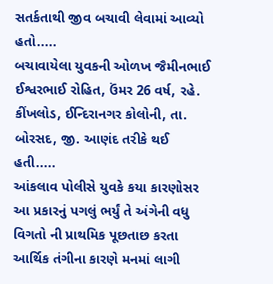સતર્કતાથી જીવ બચાવી લેવામાં આવ્યો હતો.....
બચાવાયેલા યુવકની ઓળખ જૈમીનભાઈ ઈશ્વરભાઈ રોહિત, ઉંમર 26 વર્ષ, રહે. કીંખલોડ, ઈન્દિરાનગર કોલોની, તા. બોરસદ, જી. આણંદ તરીકે થઈ હતી.....
આંકલાવ પોલીસે યુવકે કયા કારણોસર આ પ્રકારનું પગલું ભર્યું તે અંગેની વધુ વિગતો ની પ્રાથમિક પૂછતાછ કરતા આર્થિક તંગીના કારણે મનમાં લાગી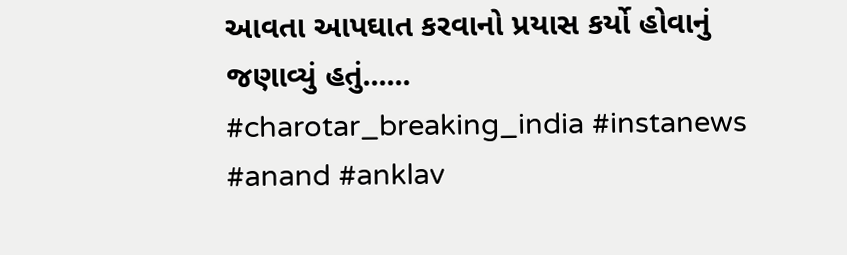આવતા આપઘાત કરવાનો પ્રયાસ કર્યો હોવાનું જણાવ્યું હતું......
#charotar_breaking_india #instanews
#anand #anklav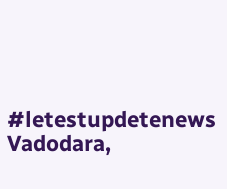#letestupdetenews
Vadodara,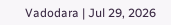Vadodara | Jul 29, 2026